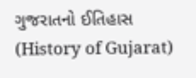ગુજરાતનો ઈતિહાસ (History of Gujarat)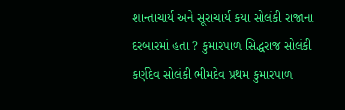શાન્તાચાર્ય અને સૂરાચાર્ય કયા સોલંકી રાજાના દરબારમાં હતા ? કુમારપાળ સિદ્ધરાજ સોલંકી કર્ણદેવ સોલંકી ભીમદેવ પ્રથમ કુમારપાળ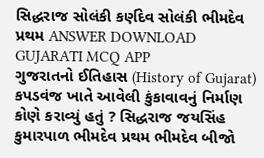સિદ્ધરાજ સોલંકી કર્ણદેવ સોલંકી ભીમદેવ પ્રથમ ANSWER DOWNLOAD GUJARATI MCQ APP
ગુજરાતનો ઈતિહાસ (History of Gujarat) કપડવંજ ખાતે આવેલી કુંકાવાવનું નિર્માણ કોણે કરાવ્યું હતું ? સિદ્ધરાજ જયસિંહ કુમારપાળ ભીમદેવ પ્રથમ ભીમદેવ બીજો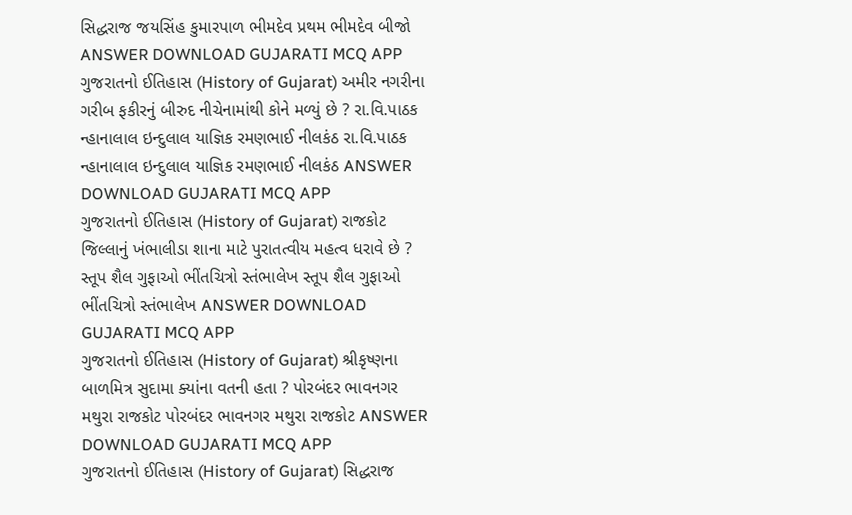સિદ્ધરાજ જયસિંહ કુમારપાળ ભીમદેવ પ્રથમ ભીમદેવ બીજો ANSWER DOWNLOAD GUJARATI MCQ APP
ગુજરાતનો ઈતિહાસ (History of Gujarat) અમીર નગરીના ગરીબ ફકીરનું બીરુદ નીચેનામાંથી કોને મળ્યું છે ? રા.વિ.પાઠક ન્હાનાલાલ ઇન્દુલાલ યાજ્ઞિક રમણભાઈ નીલકંઠ રા.વિ.પાઠક ન્હાનાલાલ ઇન્દુલાલ યાજ્ઞિક રમણભાઈ નીલકંઠ ANSWER DOWNLOAD GUJARATI MCQ APP
ગુજરાતનો ઈતિહાસ (History of Gujarat) રાજકોટ જિલ્લાનું ખંભાલીડા શાના માટે પુરાતત્વીય મહત્વ ધરાવે છે ? સ્તૂપ શૈલ ગુફાઓ ભીંતચિત્રો સ્તંભાલેખ સ્તૂપ શૈલ ગુફાઓ ભીંતચિત્રો સ્તંભાલેખ ANSWER DOWNLOAD GUJARATI MCQ APP
ગુજરાતનો ઈતિહાસ (History of Gujarat) શ્રીકૃષ્ણના બાળમિત્ર સુદામા ક્યાંના વતની હતા ? પોરબંદર ભાવનગર મથુરા રાજકોટ પોરબંદર ભાવનગર મથુરા રાજકોટ ANSWER DOWNLOAD GUJARATI MCQ APP
ગુજરાતનો ઈતિહાસ (History of Gujarat) સિદ્ધરાજ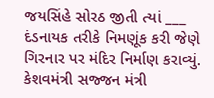જયસિંહે સોરઠ જીતી ત્યાં ___ દંડનાયક તરીકે નિમણૂંક કરી જેણે ગિરનાર પર મંદિર નિર્માણ કરાવ્યું. કેશવમંત્રી સજ્જન મંત્રી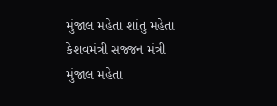મુંજાલ મહેતા શાંતુ મહેતા કેશવમંત્રી સજ્જન મંત્રી મુંજાલ મહેતા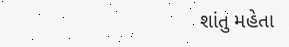શાંતુ મહેતા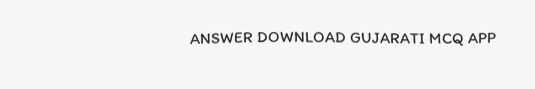ANSWER DOWNLOAD GUJARATI MCQ APP